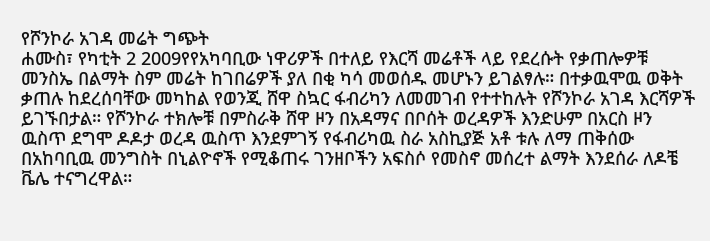የሾንኮራ አገዳ መሬት ግጭት
ሐሙስ፣ የካቲት 2 2009የየአካባቢው ነዋሪዎች በተለይ የእርሻ መሬቶች ላይ የደረሱት የቃጠሎዎቹ መንስኤ በልማት ስም መሬት ከገበሬዎች ያለ በቂ ካሳ መወሰዱ መሆኑን ይገልፃሉ። በተቃዉሞዉ ወቅት ቃጠሉ ከደረሰባቸው መካከል የወንጂ ሸዋ ስኳር ፋብሪካን ለመመገብ የተተከሉት የሾንኮራ አገዳ እርሻዎች ይገኙበታል። የሾንኮራ ተክሎቹ በምስራቅ ሸዋ ዞን በአዳማና በቦሰት ወረዳዎች እንድሁም በአርስ ዞን ዉስጥ ደግሞ ዶዶታ ወረዳ ዉስጥ እንደምገኝ የፋብሪካዉ ስራ አስኪያጅ አቶ ቱሉ ለማ ጠቅሰው በአከባቢዉ መንግስት በኒልዮኖች የሚቆጠሩ ገንዘቦችን አፍስሶ የመስኖ መሰረተ ልማት እንደሰራ ለዶቼ ቬሌ ተናግረዋል።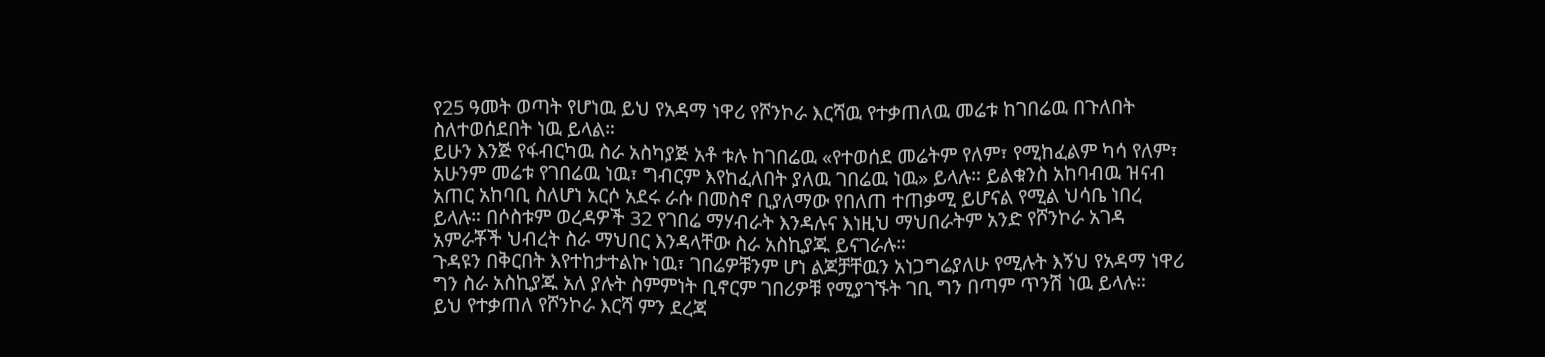የ25 ዓመት ወጣት የሆነዉ ይህ የአዳማ ነዋሪ የሾንኮራ እርሻዉ የተቃጠለዉ መሬቱ ከገበሬዉ በጉለበት ስለተወሰደበት ነዉ ይላል።
ይሁን እንጅ የፋብርካዉ ስራ አስካያጅ አቶ ቱሉ ከገበሬዉ «የተወሰደ መሬትም የለም፣ የሚከፈልም ካሳ የለም፣ አሁንም መሬቱ የገበሬዉ ነዉ፣ ግብርም እየከፈለበት ያለዉ ገበሬዉ ነዉ» ይላሉ። ይልቁንስ አከባብዉ ዝናብ አጠር አከባቢ ስለሆነ አርሶ አደሩ ራሱ በመስኖ ቢያለማው የበለጠ ተጠቃሚ ይሆናል የሚል ህሳቤ ነበረ ይላሉ። በሶስቱም ወረዳዎች 32 የገበሬ ማሃብራት እንዳሉና እነዚህ ማህበራትም አንድ የሾንኮራ አገዳ አምራቾች ህብረት ስራ ማህበር እንዳላቸው ስራ አስኪያጁ ይናገራሉ።
ጉዳዩን በቅርበት እየተከታተልኩ ነዉ፣ ገበሬዎቹንም ሆነ ልጆቻቸዉን አነጋግሬያለሁ የሚሉት እኝህ የአዳማ ነዋሪ ግን ስራ አስኪያጁ አለ ያሉት ስምምነት ቢኖርም ገበሪዎቹ የሚያገኙት ገቢ ግን በጣም ጥንሽ ነዉ ይላሉ።
ይህ የተቃጠለ የሾንኮራ እርሻ ምን ደረጃ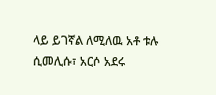ላይ ይገኛል ለሚለዉ አቶ ቱሉ ሲመሊሱ፣ አርሶ አደሩ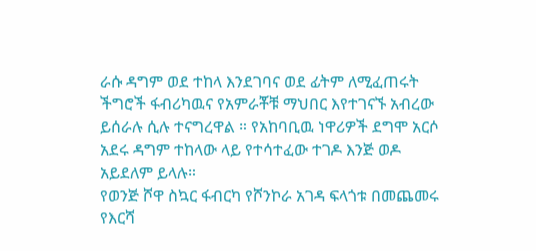ራሱ ዳግም ወደ ተከላ እንደገባና ወደ ፊትም ለሚፈጠሩት ችግሮች ፋብሪካዉና የአምራቾቹ ማህበር እየተገናኙ አብረው ይሰራሉ ሲሉ ተናግረዋል ። የአከባቢዉ ነዋሪዎች ደግሞ አርሶ አደሩ ዳግም ተከላው ላይ የተሳተፈው ተገዶ እንጅ ወዶ አይደለም ይላሉ።
የወንጅ ሾዋ ስኳር ፋብርካ የሾንኮራ አገዳ ፍላጎቱ በመጨመሩ የእርሻ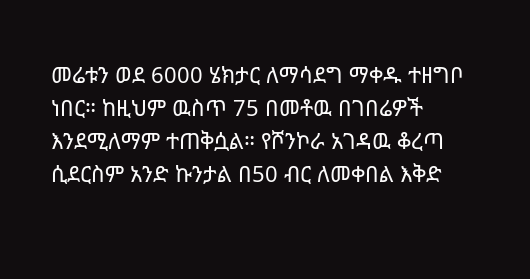መሬቱን ወደ 6000 ሄክታር ለማሳደግ ማቀዱ ተዘግቦ ነበር። ከዚህም ዉስጥ 75 በመቶዉ በገበሬዎች እንደሚለማም ተጠቅሷል። የሾንኮራ አገዳዉ ቆረጣ ሲደርስም አንድ ኩንታል በ50 ብር ለመቀበል እቅድ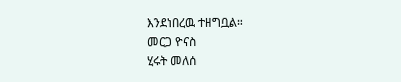እንደነበረዉ ተዘግቧል።
መርጋ ዮናስ
ሂሩት መለሰ